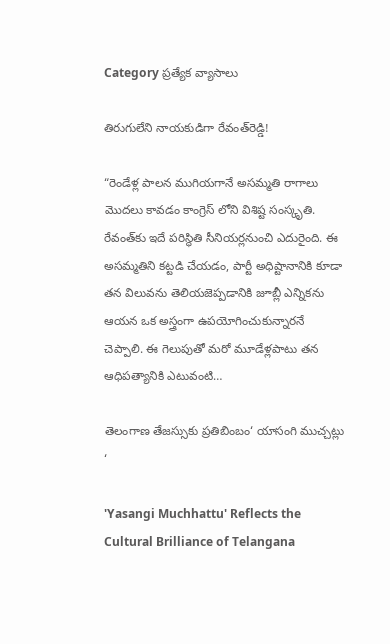Category ప్రత్యేక వ్యాసాలు

తిరుగులేని నాయ‌కుడిగా రేవంత్‌రెడ్డి!

“రెండేళ్ల పాల‌న ముగియ‌గానే అస‌మ్మ‌తి రాగాలు మొద‌లు కావ‌డం కాంగ్రెస్ లోని విశిష్ట సంస్కృతి. రేవంత్‌కు ఇదే ప‌రిస్థితి సీనియ‌ర్ల‌నుంచి ఎదురైంది. ఈ అస‌మ్మ‌తిని క‌ట్ట‌డి చేయ‌డం, పార్టీ అధిష్టానానికి కూడా త‌న విలువ‌ను తెలియ‌జెప్ప‌డానికి జూబ్లీ ఎన్నిక‌ను ఆయ‌న ఒక అస్త్రంగా ఉప‌యోగించుకున్నార‌నే చెప్పాలి. ఈ గెలుపుతో మ‌రో మూడేళ్ల‌పాటు త‌న ఆధిప‌త్యానికి ఎటువంటి…

తెలంగాణ తేజస్సుకు ప్రతిబింబం‘ యాసంగి ముచ్చట్లు ‘

'Yasangi Muchhattu' Reflects the Cultural Brilliance of Telangana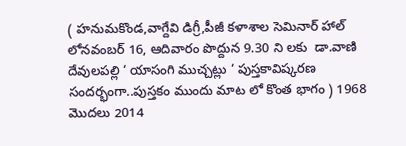( హనుమకొండ,వాగ్దేవి డిగ్రీ,పీజీ కళాశాల సెమినార్ హాల్ లోనవంబర్ 16, ఆదివారం పొద్దున 9.30 ని లకు  డా.వాణి దేవులపల్లి ‘ యాసంగి ముచ్చట్లు ‘ పుస్తకావిష్కరణ సందర్భంగా..పుస్తకం ముందు మాట లో కొంత భాగం ) 1968 మొదలు 2014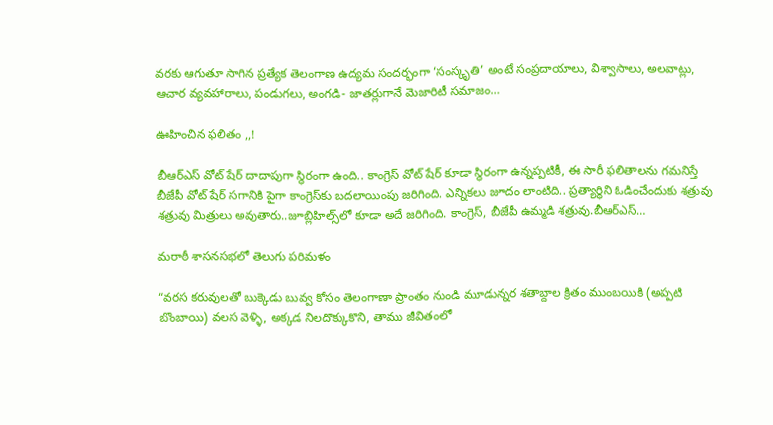వరకు ఆగుతూ సాగిన ప్రత్యేక తెలంగాణ ఉద్యమ సందర్భంగా ‘సంస్కృతి’ అంటే సంప్రదాయాలు, విశ్వాసాలు, అలవాట్లు, ఆచార వ్యవహారాలు, పండుగలు, అంగడి- జాతర్లుగానే మెజారిటీ సమాజం…

ఊహించిన ఫలితం ,,!

బీఆర్ఎస్‌ వోట్ షేర్‌ దాదాపుగా స్థిరంగా ఉంది.. కాంగ్రెస్‌ వోట్‌ షేర్‌ కూడా స్థిరంగా ఉన్నప్పటికీ, ఈ సారీ ఫలితాలను గమనిస్తే బీజేపీ వోట్‌ షేర్‌ సగానికి పైగా కాంగ్రెస్‌కు బదలాయింపు జరిగింది. ఎన్నికలు జూదం లాంటిది.. ప్రత్యార్థిని ఓడించేందుకు శత్రువు శత్రువు మిత్రులు అవుతారు..జూబ్లిహిల్స్‌లో కూడా అదే జరిగింది. కాంగ్రెస్‌, బీజేపీ ఉమ్మడి శత్రువు.బీఆర్ఎస్‌…

మరాఠీ శాసనసభలో తెలుగు పరిమళం

“వరస కరువులతో బుక్కెడు బువ్వ కోసం తెలంగాణా ప్రాంతం నుండి మూడున్నర శతాబ్దాల క్రితం ముంబయికి (అప్పటి బొంబాయి) వలస వెళ్ళి, అక్కడ నిలదొక్కుకొని, తాము జీవితంలో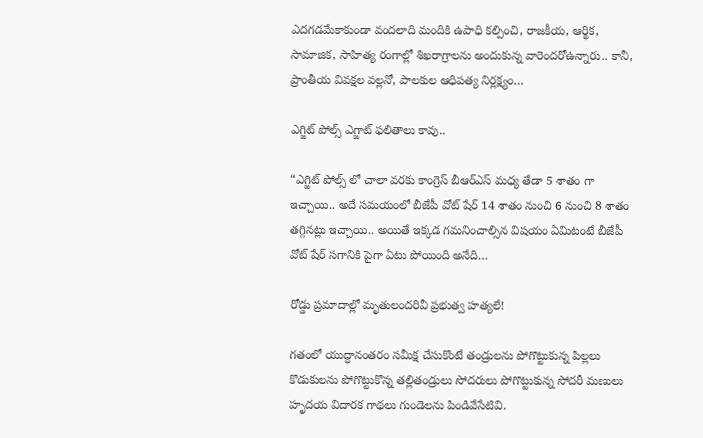ఎదగడమేకాకుండా వందలాది మందికి ఉపాధి కల్పించి, రాజకీయ, ఆర్థిక, సామాజిక, సాహిత్య రంగాల్లో శిఖరాగ్రాలను అందుకున్న వారెందరోఉన్నారు.. కానీ, ప్రాంతీయ వివక్షల వల్లనో, పాలకుల ఆధిపత్య నిర్లక్ష్యం…

ఎగ్జిట్ పోల్స్ ఎగ్జాట్ ఫలితాలు కావు..

“ఎగ్జిట్ పోల్స్ లో చాలా వరకు కాంగ్రెస్ బీఆర్ఎస్ మధ్య తేడా 5 శాతం గా ఇచ్చాయి.. అదే సమయంలో బీజేపీ వోట్ షేర్ 14 శాతం నుంచి 6 నుంచి 8 శాతం తగ్గినట్లు ఇచ్చాయి.. అయితే ఇక్కడ గమనించాల్సిన విషయం ఏమిటంటే బీజేపీ  వోట్ షేర్ సగానికి పైగా ఏటు పోయింది అనేది…

రోడ్డు ప్రమాదాల్లో మృతులందరివీ ప్రభుత్వ హత్యలే!

గతంలో యుద్ధానంతరం సమీక్ష చేసుకొంటే తండ్రులను పోగొట్టుకున్న పిల్లలు కొడుకులను పోగొట్టుకొన్న తల్లితండ్రులు సోదరులు పోగొట్టుకున్న సోదరీ మణులు హృదయ విదారక గాథలు గుండెలను పిండివేసేటివి.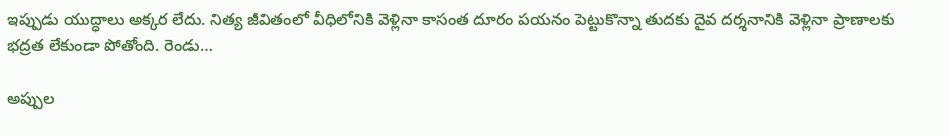ఇప్పుడు యుద్ధాలు అక్కర లేదు. నిత్య జీవితంలో వీధిలోనికి వెళ్లినా కాసంత దూరం పయనం పెట్టుకొన్నా తుదకు దైవ దర్శనానికి వెళ్లినా ప్రాణాలకు భద్రత లేకుండా పోతోంది. రెండు…

అప్పుల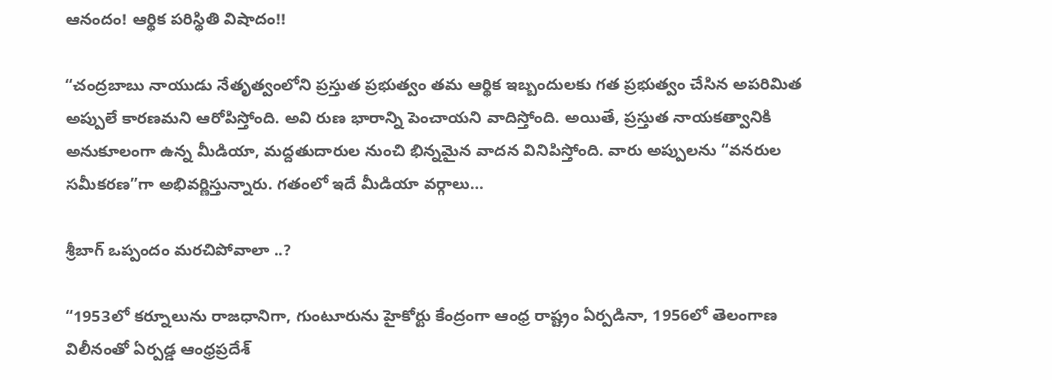ఆనందం! ఆర్థిక ప‌రిస్థితి విషాదం!!

“చంద్రబాబు నాయుడు నేతృత్వంలోని ప్రస్తుత ప్రభుత్వం తమ ఆర్థిక ఇబ్బందులకు గత ప్రభుత్వం చేసిన అపరిమిత అప్పులే కారణమని ఆరోపిస్తోంది. అవి రుణ భారాన్ని పెంచాయని వాదిస్తోంది. అయితే, ప్రస్తుత నాయకత్వానికి అనుకూలంగా ఉన్న మీడియా, మద్దతుదారుల నుంచి భిన్నమైన వాదన వినిపిస్తోంది. వారు అప్పులను “వనరుల సమీకరణ”గా అభివర్ణిస్తున్నారు. గతంలో ఇదే మీడియా వర్గాలు…

శ్రీబాగ్ ఒప్పందం మరచిపోవాలా ..?

“1953లో కర్నూలును రాజధానిగా, గుంటూరును హైకోర్టు కేంద్రంగా ఆంధ్ర రాష్ట్రం ఏర్పడినా, 1956లో తెలంగాణ విలీనంతో ఏర్పడ్డ ఆంధ్రప్రదేశ్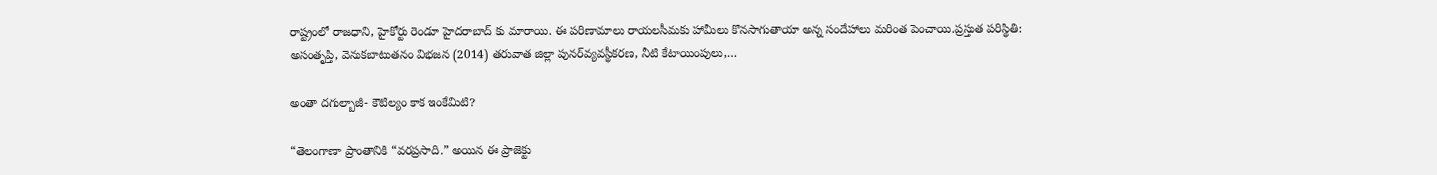రాష్ట్రంలో రాజధాని, హైకోర్టు రెండూ హైదరాబాద్ కు మారాయి. ఈ పరిణామాలు రాయలసీమకు హామీలు కొనసాగుతాయా అన్న సందేహాలు మరింత పెంచాయి.ప్రస్తుత పరిస్థితి: అసంతృప్తి, వెనుకబాటుతనం విభజన (2014) తరువాత జిల్లా పునర్‌వ్యవస్థీకరణ, నీటి కేటాయింపులు,…

అంతా దగుల్బాజీ- కౌటిల్యం కాక ఇంకేమిటి?

“తెలంగాణా ప్రాంతానికి “వరప్రసాది.” అయిన ఈ ప్రాజెక్టు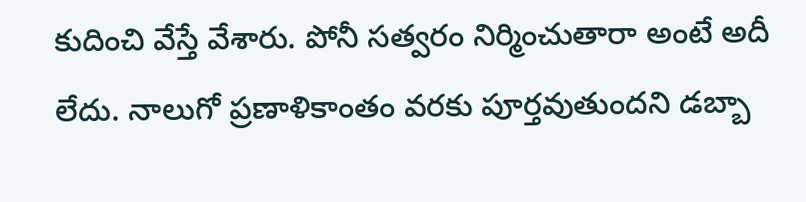కుదించి వేస్తే వేశారు. పోనీ సత్వరం నిర్మించుతారా అంటే అదీ లేదు. నాలుగో ప్రణాళికాంతం వరకు పూర్తవుతుందని డబ్బా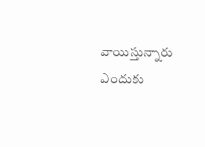వాయిస్తున్నారు ఎందుకు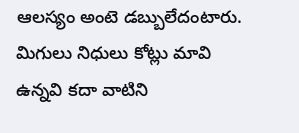ఆలస్యం అంటె డబ్బులేదంటారు. మిగులు నిధులు కోట్లు మావి ఉన్నవి కదా వాటిని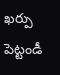ఖర్పు పెట్టండీ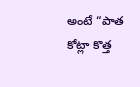అంటే “పాత కోట్లా కొత్త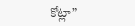కోట్లా”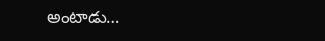అంటాడు…